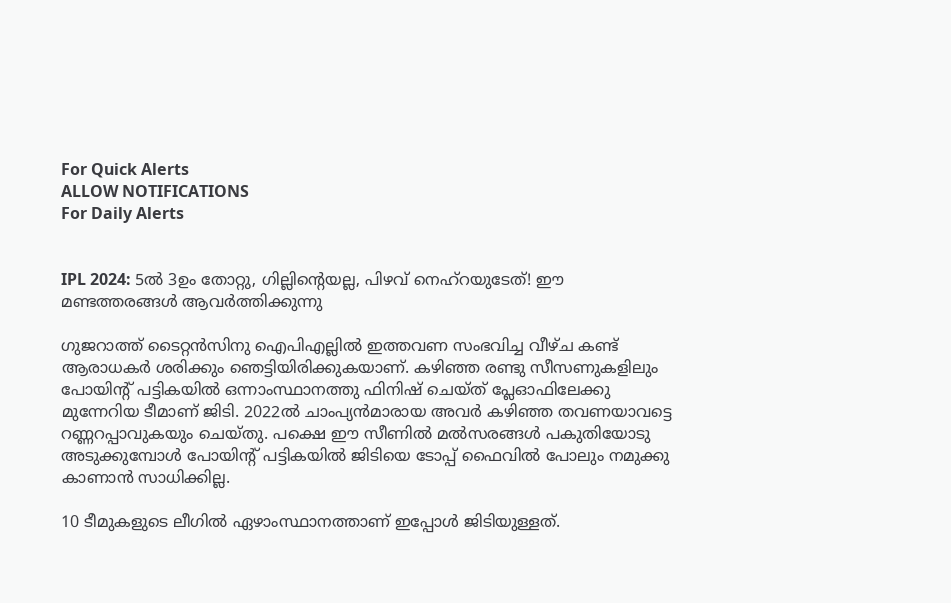For Quick Alerts
ALLOW NOTIFICATIONS
For Daily Alerts


IPL 2024: 5ല്‍ 3ഉം തോറ്റു, ഗില്ലിന്‍റെയല്ല, പിഴവ് നെഹ്റയുടേത്! ഈ മണ്ടത്തരങ്ങള്‍ ആവര്‍ത്തിക്കുന്നു

ഗുജറാത്ത് ടൈറ്റന്‍സിനു ഐപിഎല്ലില്‍ ഇത്തവണ സംഭവിച്ച വീഴ്ച കണ്ട് ആരാധകര്‍ ശരിക്കും ഞെട്ടിയിരിക്കുകയാണ്. കഴിഞ്ഞ രണ്ടു സീസണുകളിലും പോയിന്റ് പട്ടികയില്‍ ഒന്നാംസ്ഥാനത്തു ഫിനിഷ് ചെയ്ത് പ്ലേഓഫിലേക്കു മുന്നേറിയ ടീമാണ് ജിടി. 2022ല്‍ ചാംപ്യന്‍മാരായ അവര്‍ കഴിഞ്ഞ തവണയാവട്ടെ റണ്ണറപ്പാവുകയും ചെയ്തു. പക്ഷെ ഈ സീണില്‍ മല്‍സരങ്ങള്‍ പകുതിയോടു അടുക്കുമ്പോള്‍ പോയിന്റ് പട്ടികയില്‍ ജിടിയെ ടോപ്പ് ഫൈവില്‍ പോലും നമുക്കു കാണാന്‍ സാധിക്കില്ല.

10 ടീമുകളുടെ ലീഗില്‍ ഏഴാംസ്ഥാനത്താണ് ഇപ്പോള്‍ ജിടിയുള്ളത്.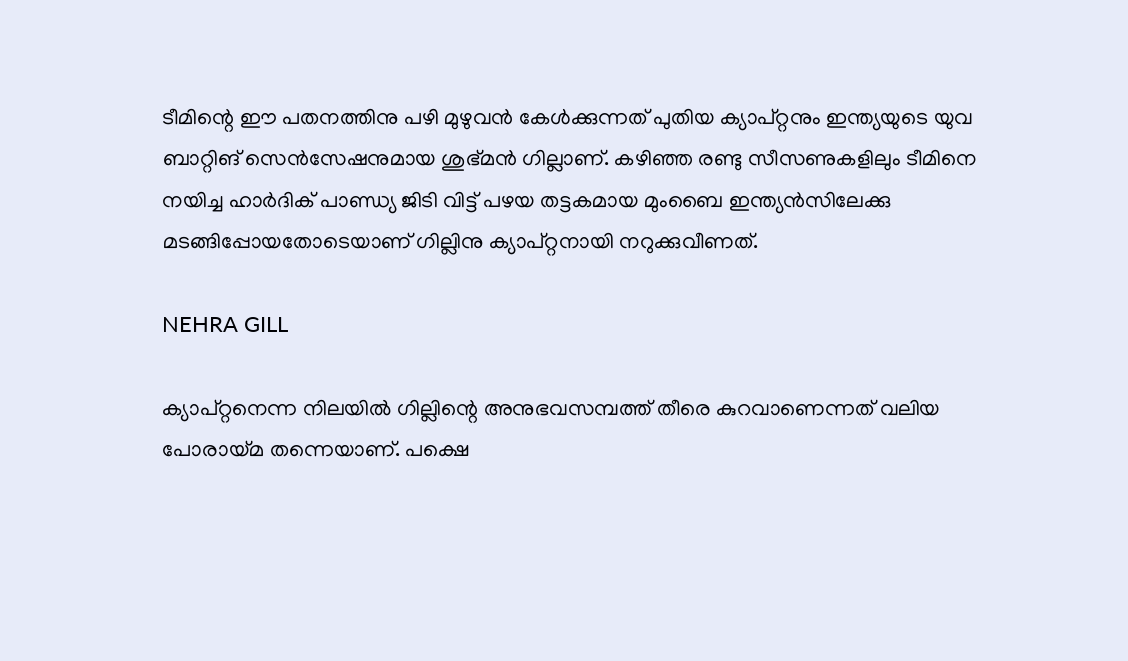ടീമിന്റെ ഈ പതനത്തിനു പഴി മുഴുവന്‍ കേള്‍ക്കുന്നത് പുതിയ ക്യാപ്റ്റനും ഇന്ത്യയുടെ യുവ ബാറ്റിങ് സെന്‍സേഷനുമായ ശുഭ്മന്‍ ഗില്ലാണ്. കഴിഞ്ഞ രണ്ടു സീസണുകളിലും ടീമിനെ നയിച്ച ഹാര്‍ദിക് പാണ്ഡ്യ ജിടി വിട്ട് പഴയ തട്ടകമായ മുംബൈ ഇന്ത്യന്‍സിലേക്കു മടങ്ങിപ്പോയതോടെയാണ് ഗില്ലിനു ക്യാപ്റ്റനായി നറുക്കുവീണത്.

NEHRA GILL

ക്യാപ്റ്റനെന്ന നിലയില്‍ ഗില്ലിന്റെ അനുഭവസമ്പത്ത് തീരെ കുറവാണെന്നത് വലിയ പോരായ്മ തന്നെയാണ്. പക്ഷെ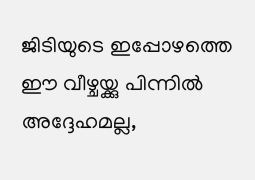ജിടിയുടെ ഇപ്പോഴത്തെ ഈ വീഴ്ചയ്ക്കു പിന്നില്‍ അദ്ദേഹമല്ല,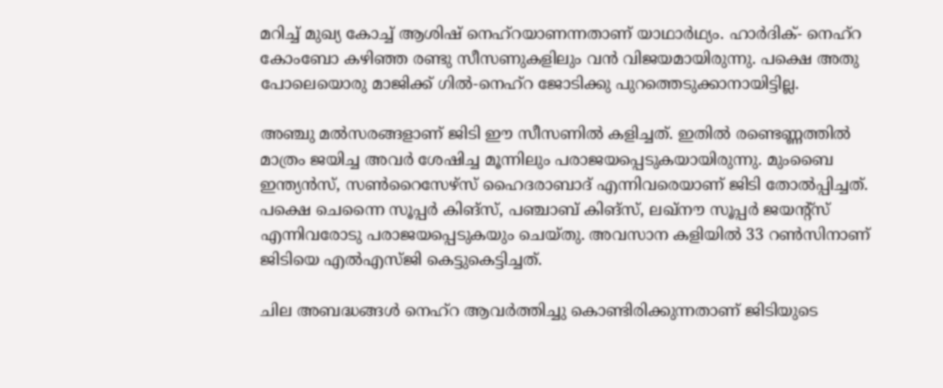മറിച്ച് മുഖ്യ കോച്ച് ആശിഷ് നെഹ്‌റയാണന്നതാണ് യാഥാര്‍ഥ്യം. ഹാര്‍ദിക്- നെഹ്‌റ കോംബോ കഴിഞ്ഞ രണ്ടു സീസണുകളിലും വന്‍ വിജയമായിരുന്നു. പക്ഷെ അതു പോലെയൊരു മാജിക്ക് ഗില്‍-നെഹ്‌റ ജോടിക്കു പുറത്തെടുക്കാനായിട്ടില്ല.

അഞ്ചു മല്‍സരങ്ങളാണ് ജിടി ഈ സീസണില്‍ കളിച്ചത്. ഇതില്‍ രണ്ടെണ്ണത്തില്‍ മാത്രം ജയിച്ച അവര്‍ ശേഷിച്ച മൂന്നിലും പരാജയപ്പെടുകയായിരുന്നു. മുംബൈ ഇന്ത്യന്‍സ്, സണ്‍റൈസേഴ്‌സ് ഹൈദരാബാദ് എന്നിവരെയാണ് ജിടി തോല്‍പ്പിച്ചത്. പക്ഷെ ചെന്നൈ സൂപ്പര്‍ കിങ്‌സ്, പഞ്ചാബ് കിങ്‌സ്, ലഖ്‌നൗ സൂപ്പര്‍ ജയന്റ്‌സ് എന്നിവരോടു പരാജയപ്പെടുകയും ചെയ്തു. അവസാന കളിയില്‍ 33 റണ്‍സിനാണ് ജിടിയെ എല്‍എസ്ജി കെട്ടുകെട്ടിച്ചത്.

ചില അബദ്ധങ്ങള്‍ നെഹ്‌റ ആവര്‍ത്തിച്ചു കൊണ്ടിരിക്കുന്നതാണ് ജിടിയുടെ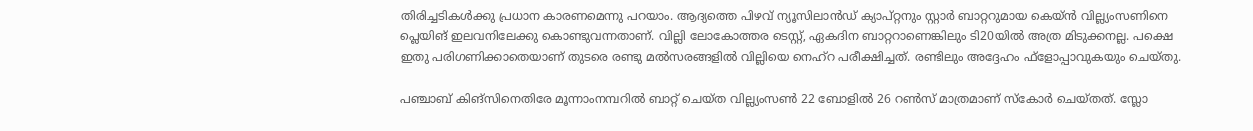തിരിച്ചടികള്‍ക്കു പ്രധാന കാരണമെന്നു പറയാം. ആദ്യത്തെ പിഴവ് ന്യൂസിലാന്‍ഡ് ക്യാപ്റ്റനും സ്റ്റാര്‍ ബാറ്ററുമായ കെയ്ന്‍ വില്ല്യംസണിനെ പ്ലെയിങ് ഇലവനിലേക്കു കൊണ്ടുവന്നതാണ്. വില്ലി ലോകോത്തര ടെസ്റ്റ്, ഏകദിന ബാറ്ററാണെങ്കിലും ടി20യില്‍ അത്ര മിടുക്കനല്ല. പക്ഷെ ഇതു പരിഗണിക്കാതെയാണ് തുടരെ രണ്ടു മല്‍സരങ്ങളില്‍ വില്ലിയെ നെഹ്‌റ പരീക്ഷിച്ചത്. രണ്ടിലും അദ്ദേഹം ഫ്‌ളോപ്പാവുകയും ചെയ്തു.

പഞ്ചാബ് കിങ്‌സിനെതിരേ മൂന്നാംനമ്പറില്‍ ബാറ്റ് ചെയ്ത വില്ല്യംസണ്‍ 22 ബോളില്‍ 26 റണ്‍സ് മാത്രമാണ് സ്‌കോര്‍ ചെയ്തത്. സ്ലോ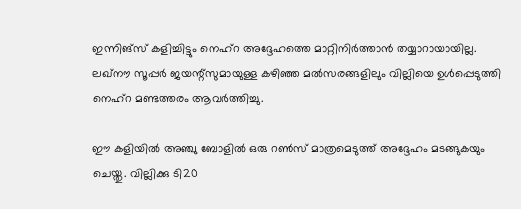ഇന്നിങ്‌സ് കളിച്ചിട്ടും നെഹ്‌റ അദ്ദേഹത്തെ മാറ്റിനിര്‍ത്താന്‍ തയ്യാറായായില്ല. ലഖ്‌നൗ സൂപ്പര്‍ ജയന്റ്‌സുമായുള്ള കഴിഞ്ഞ മല്‍സരങ്ങളിലും വില്ലിയെ ഉള്‍പ്പെടുത്തി നെഹ്‌റ മണ്ടത്തരം ആവര്‍ത്തിച്ചു.

ഈ കളിയില്‍ അഞ്ചു ബോളില്‍ ഒരു റണ്‍സ് മാത്രമെടുത്ത് അദ്ദേഹം മടങ്ങുകയും ചെയ്തു. വില്ലിക്കു ടി20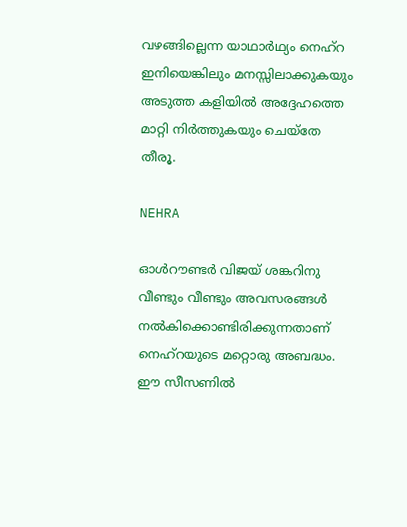വഴങ്ങില്ലെന്ന യാഥാര്‍ഥ്യം നെഹ്‌റ ഇനിയെങ്കിലും മനസ്സിലാക്കുകയും അടുത്ത കളിയില്‍ അദ്ദേഹത്തെ മാറ്റി നിര്‍ത്തുകയും ചെയ്‌തേ തീരൂ.

NEHRA

ഓള്‍റൗണ്ടര്‍ വിജയ് ശങ്കറിനു വീണ്ടും വീണ്ടും അവസരങ്ങള്‍ നല്‍കിക്കൊണ്ടിരിക്കുന്നതാണ് നെഹ്‌റയുടെ മറ്റൊരു അബദ്ധം. ഈ സീസണില്‍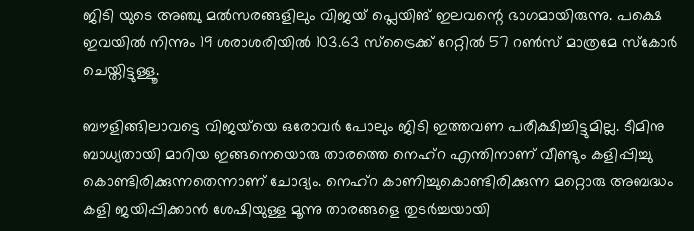ജിടി യുടെ അഞ്ചു മല്‍സരങ്ങളിലും വിജയ് പ്ലെയിങ് ഇലവന്റെ ഭാഗമായിരുന്നു. പക്ഷെ ഇവയില്‍ നിന്നും 19 ശരാശരിയില്‍ 103.63 സ്‌ട്രൈക്ക് റേറ്റില്‍ 57 റണ്‍സ് മാത്രമേ സ്‌കോര്‍ ചെയ്തിട്ടുള്ളൂ.

ബൗളിങ്ങിലാവട്ടെ വിജയ്‌യെ ഒരോവര്‍ പോലും ജിടി ഇത്തവണ പരീക്ഷിച്ചിട്ടുമില്ല. ടീമിനു ബാധ്യതായി മാറിയ ഇങ്ങനെയൊരു താരത്തെ നെഹ്‌റ എന്തിനാണ് വീണ്ടും കളിപ്പിച്ചു കൊണ്ടിരിക്കുന്നതെന്നാണ് ചോദ്യം. നെഹ്‌റ കാണിച്ചുകൊണ്ടിരിക്കുന്ന മറ്റൊരു അബദ്ധം കളി ജയിപ്പിക്കാന്‍ ശേഷിയുള്ള മൂന്നു താരങ്ങളെ തുടര്‍ച്ചയായി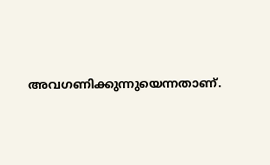അവഗണിക്കുന്നുയെന്നതാണ്.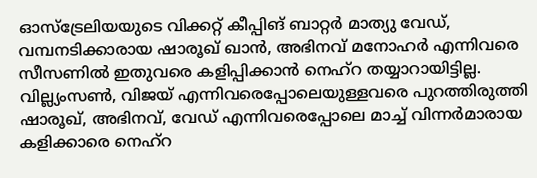ഓസ്‌ട്രേലിയയുടെ വിക്കറ്റ് കീപ്പിങ് ബാറ്റര്‍ മാത്യു വേഡ്, വമ്പനടിക്കാരായ ഷാരൂഖ് ഖാന്‍, അഭിനവ് മനോഹര്‍ എന്നിവരെ സീസണില്‍ ഇതുവരെ കളിപ്പിക്കാന്‍ നെഹ്‌റ തയ്യാറായിട്ടില്ല. വില്ല്യംസണ്‍, വിജയ് എന്നിവരെപ്പോലെയുള്ളവരെ പുറത്തിരുത്തി ഷാരൂഖ്, അഭിനവ്, വേഡ് എന്നിവരെപ്പോലെ മാച്ച് വിന്നര്‍മാരായ കളിക്കാരെ നെഹ്‌റ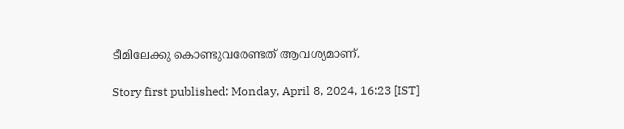ടീമിലേക്കു കൊണ്ടുവരേണ്ടത് ആവശ്യമാണ്.

Story first published: Monday, April 8, 2024, 16:23 [IST]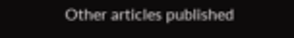Other articles published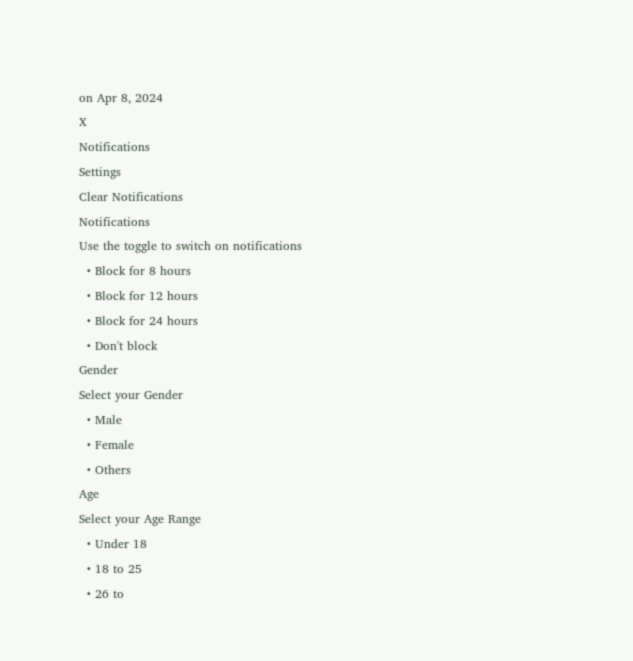on Apr 8, 2024
X
Notifications
Settings
Clear Notifications
Notifications
Use the toggle to switch on notifications
  • Block for 8 hours
  • Block for 12 hours
  • Block for 24 hours
  • Don't block
Gender
Select your Gender
  • Male
  • Female
  • Others
Age
Select your Age Range
  • Under 18
  • 18 to 25
  • 26 to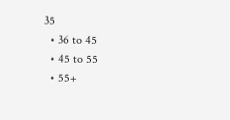35
  • 36 to 45
  • 45 to 55
  • 55+